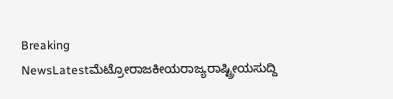Breaking NewsLatestಮೆಟ್ರೋರಾಜಕೀಯರಾಜ್ಯರಾಷ್ಟ್ರೀಯಸುದ್ದಿ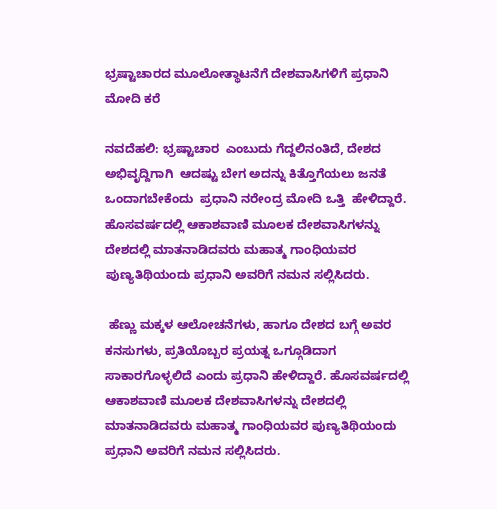ಭ್ರಷ್ಟಾಚಾರದ ಮೂಲೋತ್ಥಾಟನೆಗೆ ದೇಶವಾಸಿಗಳಿಗೆ ಪ್ರಧಾನಿ ಮೋದಿ ಕರೆ

ನವದೆಹಲಿ: ಭ್ರಷ್ಟಾಚಾರ  ಎಂಬುದು ಗೆದ್ದಲಿನಂತಿದೆ, ದೇಶದ ಅಭಿವೃದ್ದಿಗಾಗಿ  ಆದಷ್ಟು ಬೇಗ ಅದನ್ನು ಕಿತ್ತೊಗೆಯಲು ಜನತೆ ಒಂದಾಗಬೇಕೆಂದು  ಪ್ರಧಾನಿ ನರೇಂದ್ರ ಮೋದಿ ಒತ್ತಿ  ಹೇಳಿದ್ದಾರೆ. ಹೊಸವರ್ಷದಲ್ಲಿ ಆಕಾಶವಾಣಿ ಮೂಲಕ ದೇಶವಾಸಿಗಳನ್ನು ದೇಶದಲ್ಲಿ ಮಾತನಾಡಿದವರು ಮಹಾತ್ಮ ಗಾಂಧಿಯವರ ಪುಣ್ಯತಿಥಿಯಂದು ಪ್ರಧಾನಿ ಅವರಿಗೆ ನಮನ ಸಲ್ಲಿಸಿದರು.

 ಹೆಣ್ಣು ಮಕ್ಕಳ ಆಲೋಚನೆಗಳು, ಹಾಗೂ ದೇಶದ ಬಗ್ಗೆ ಅವರ ಕನಸುಗಳು, ಪ್ರತಿಯೊಬ್ಬರ ಪ್ರಯತ್ನ ಒಗ್ಗೂಡಿದಾಗ ಸಾಕಾರಗೊಳ್ಳಲಿದೆ ಎಂದು ಪ್ರಧಾನಿ ಹೇಳಿದ್ದಾರೆ. ಹೊಸವರ್ಷದಲ್ಲಿ ಆಕಾಶವಾಣಿ ಮೂಲಕ ದೇಶವಾಸಿಗಳನ್ನು ದೇಶದಲ್ಲಿ ಮಾತನಾಡಿದವರು ಮಹಾತ್ಮ ಗಾಂಧಿಯವರ ಪುಣ್ಯತಿಥಿಯಂದು ಪ್ರಧಾನಿ ಅವರಿಗೆ ನಮನ ಸಲ್ಲಿಸಿದರು.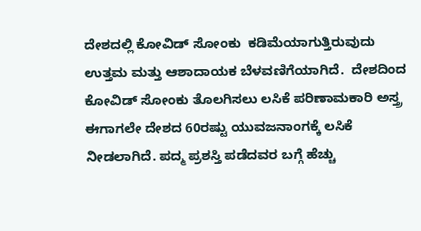ದೇಶದಲ್ಲಿ ಕೋವಿಡ್ ಸೋಂಕು  ಕಡಿಮೆಯಾಗುತ್ತಿರುವುದು ಉತ್ತಮ ಮತ್ತು ಆಶಾದಾಯಕ ಬೆಳವಣಿಗೆಯಾಗಿದೆ.  ದೇಶದಿಂದ ಕೋವಿಡ್ ಸೋಂಕು ತೊಲಗಿಸಲು ಲಸಿಕೆ ಪರಿಣಾಮಕಾರಿ ಅಸ್ತ್ರ ಈಗಾಗಲೇ ದೇಶದ 60ರಷ್ಟು ಯುವಜನಾಂಗಕ್ಕೆ ಲಸಿಕೆ ನೀಡಲಾಗಿದೆ. ಪದ್ಮ ಪ್ರಶಸ್ತಿ ಪಡೆದವರ ಬಗ್ಗೆ ಹೆಚ್ಚು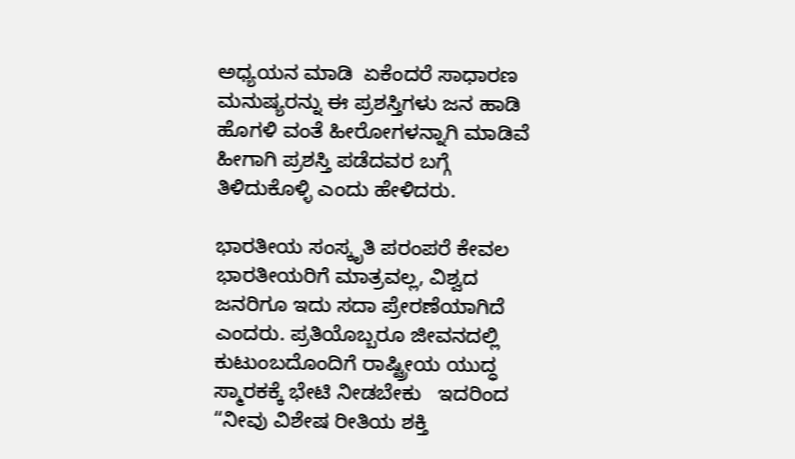ಅಧ್ಯಯನ ಮಾಡಿ  ಏಕೆಂದರೆ ಸಾಧಾರಣ ಮನುಷ್ಯರನ್ನು ಈ ಪ್ರಶಸ್ತಿಗಳು ಜನ ಹಾಡಿ ಹೊಗಳಿ ವಂತೆ ಹೀರೋಗಳನ್ನಾಗಿ ಮಾಡಿವೆ ಹೀಗಾಗಿ ಪ್ರಶಸ್ತಿ ಪಡೆದವರ ಬಗ್ಗೆ ತಿಳಿದುಕೊಳ್ಳಿ ಎಂದು ಹೇಳಿದರು.

ಭಾರತೀಯ ಸಂಸ್ಕೃತಿ ಪರಂಪರೆ ಕೇವಲ ಭಾರತೀಯರಿಗೆ ಮಾತ್ರವಲ್ಲ, ವಿಶ್ವದ ಜನರಿಗೂ ಇದು ಸದಾ ಪ್ರೇರಣೆಯಾಗಿದೆ ಎಂದರು. ಪ್ರತಿಯೊಬ್ಬರೂ ಜೀವನದಲ್ಲಿ  ಕುಟುಂಬದೊಂದಿಗೆ ರಾಷ್ಟ್ರೀಯ ಯುದ್ಧ ಸ್ಮಾರಕಕ್ಕೆ ಭೇಟಿ ನೀಡಬೇಕು   ಇದರಿಂದ “ನೀವು ವಿಶೇಷ ರೀತಿಯ ಶಕ್ತಿ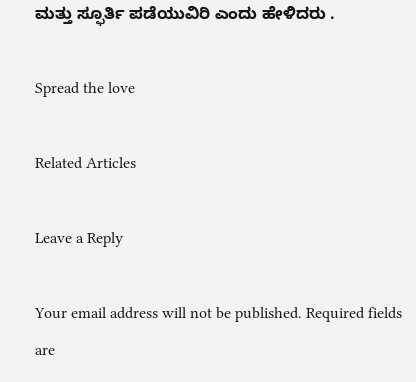ಮತ್ತು ಸ್ಫೂರ್ತಿ ಪಡೆಯುವಿರಿ ಎಂದು ಹೇಳಿದರು .

Spread the love

Related Articles

Leave a Reply

Your email address will not be published. Required fields are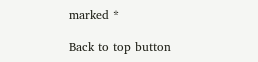marked *

Back to top button